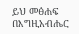ይህ መፅሐፍ በእግዚአብሔር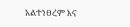አልተነፀረም እና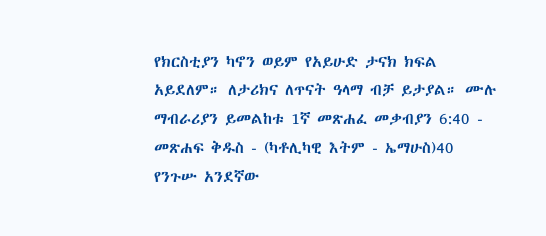የክርስቲያን ካኖን ወይም የአይሁድ ታናክ ክፍል አይደለም። ለታሪክና ለጥናት ዓላማ ብቻ ይታያል። ሙሉ ማብራሪያን ይመልከቱ 1ኛ መጽሐፈ መቃብያን 6:40 - መጽሐፍ ቅዱስ - (ካቶሊካዊ እትም - ኤማሁስ)40 የንጉሡ አንደኛው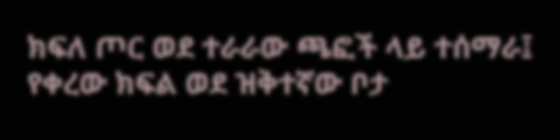ክፍለ ጦር ወደ ተራራው ጫፎች ላይ ተሰማራ፤ የቀረው ክፍል ወደ ዝቅተኛው ቦታ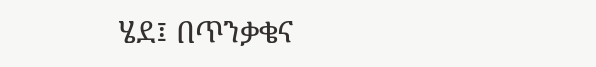ሄደ፤ በጥንቃቄና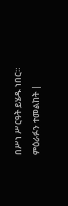በሥነ ሥርዓት ይሄዱ ነበር። ምዕራፉን ተመልከት |